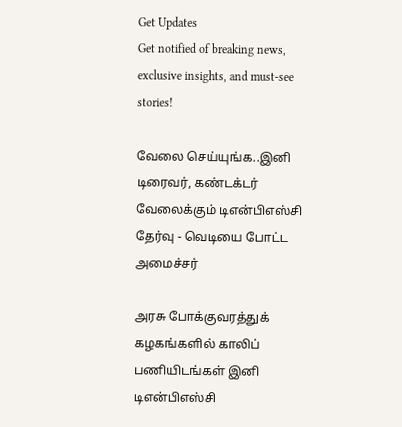Get Updates
Get notified of breaking news, exclusive insights, and must-see stories!

வேலை செய்யுங்க..இனி டிரைவர், கண்டக்டர் வேலைக்கும் டிஎன்பிஎஸ்சி தேர்வு - வெடியை போட்ட அமைச்சர்

அரசு போக்குவரத்துக் கழகங்களில் காலிப் பணியிடங்கள் இனி டிஎன்பிஎஸ்சி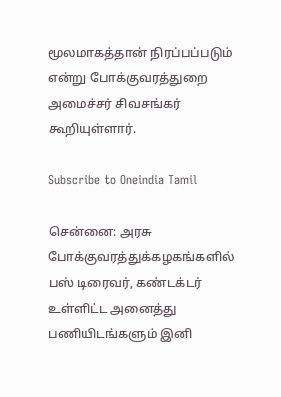மூலமாகத்தான் நிரப்பப்படும் என்று போக்குவரத்துறை அமைச்சர் சிவசங்கர் கூறியுள்ளார்.

Subscribe to Oneindia Tamil

சென்னை: அரசு போக்குவரத்துக்கழகங்களில் பஸ் டிரைவர், கண்டக்டர் உள்ளிட்ட அனைத்து பணியிடங்களும் இனி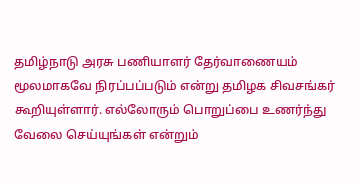தமிழ்நாடு அரசு பணியாளர் தேர்வாணையம் மூலமாகவே நிரப்பப்படும் என்று தமிழக சிவசங்கர் கூறியுள்ளார். எல்லோரும் பொறுப்பை உணர்ந்து வேலை செய்யுங்கள் என்றும்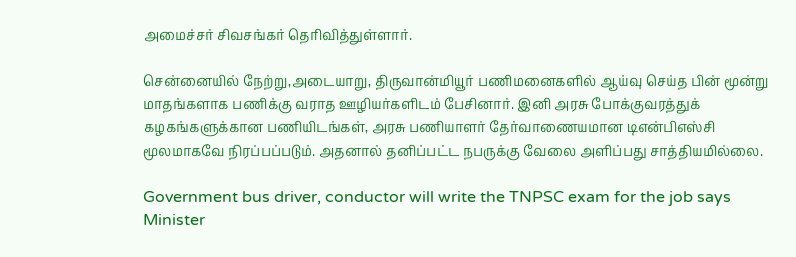அமைச்சர் சிவசங்கர் தெரிவித்துள்ளார்.

சென்னையில் நேற்று,அடையாறு, திருவான்மியூர் பணிமனைகளில் ஆய்வு செய்த பின் மூன்று மாதங்களாக பணிக்கு வராத ஊழியர்களிடம் பேசினார். இனி அரசு போக்குவரத்துக் கழகங்களுக்கான பணியிடங்கள், அரசு பணியாளர் தேர்வாணையமான டிஎன்பிஎஸ்சி மூலமாகவே நிரப்பப்படும். அதனால் தனிப்பட்ட நபருக்கு வேலை அளிப்பது சாத்தியமில்லை.

Government bus driver, conductor will write the TNPSC exam for the job says Minister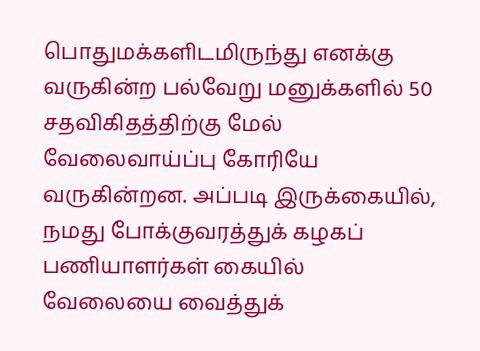பொதுமக்களிடமிருந்து எனக்கு வருகின்ற பல்வேறு மனுக்களில் 50 சதவிகிதத்திற்கு மேல் வேலைவாய்ப்பு கோரியே வருகின்றன. அப்படி இருக்கையில், நமது போக்குவரத்துக் கழகப் பணியாளர்கள் கையில் வேலையை வைத்துக்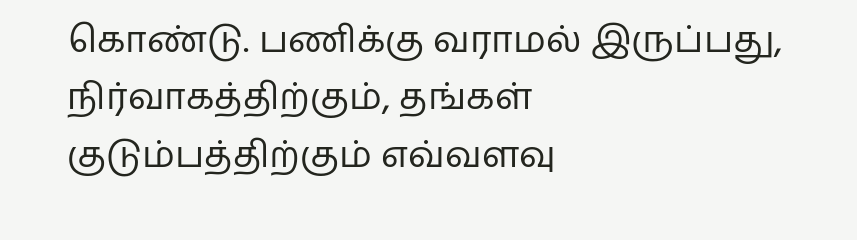கொண்டு. பணிக்கு வராமல் இருப்பது, நிர்வாகத்திற்கும், தங்கள் குடும்பத்திற்கும் எவ்வளவு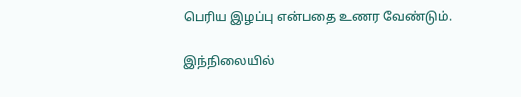பெரிய இழப்பு என்பதை உணர வேண்டும்.

இந்நிலையில்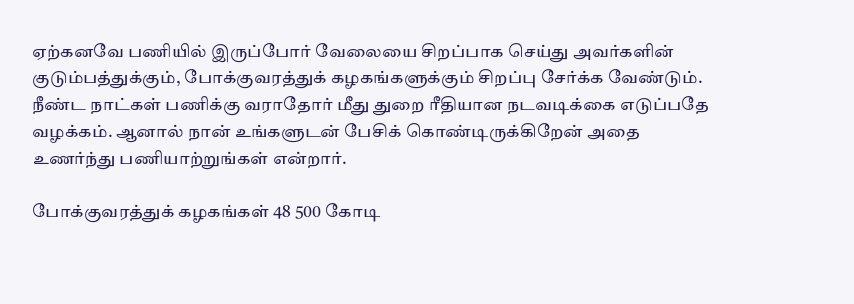ஏற்கனவே பணியில் இருப்போர் வேலையை சிறப்பாக செய்து அவர்களின் குடும்பத்துக்கும், போக்குவரத்துக் கழகங்களுக்கும் சிறப்பு சேர்க்க வேண்டும். நீண்ட நாட்கள் பணிக்கு வராதோர் மீது துறை ரீதியான நடவடிக்கை எடுப்பதே வழக்கம். ஆனால் நான் உங்களுடன் பேசிக் கொண்டிருக்கிறேன் அதை உணர்ந்து பணியாற்றுங்கள் என்றார்.

போக்குவரத்துக் கழகங்கள் 48 500 கோடி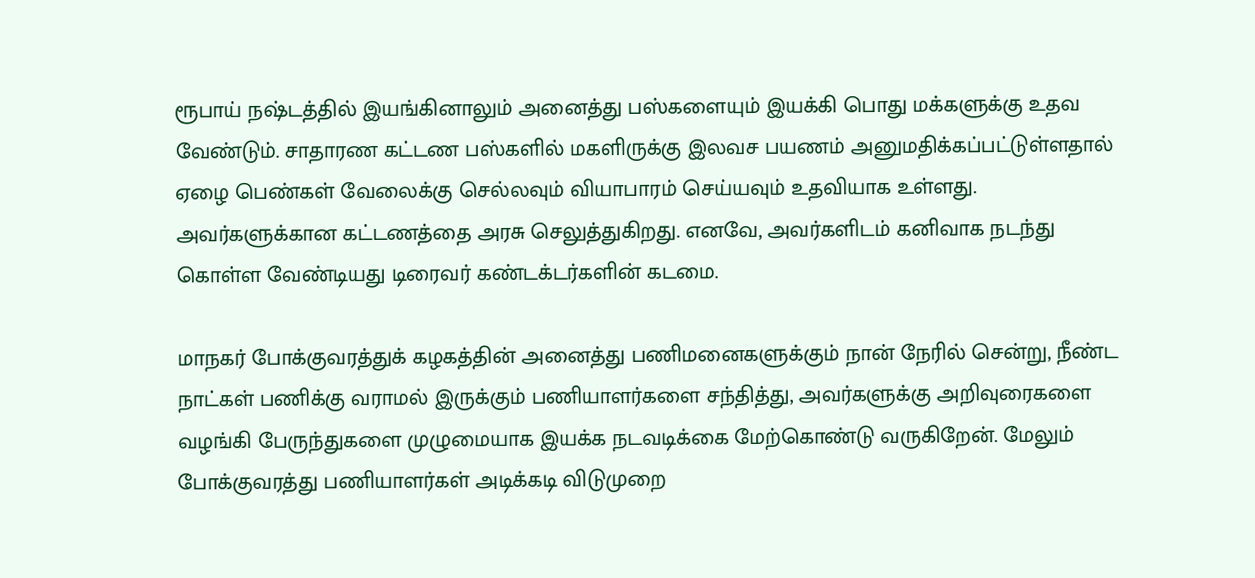ரூபாய் நஷ்டத்தில் இயங்கினாலும் அனைத்து பஸ்களையும் இயக்கி பொது மக்களுக்கு உதவ வேண்டும். சாதாரண கட்டண பஸ்களில் மகளிருக்கு இலவச பயணம் அனுமதிக்கப்பட்டுள்ளதால் ஏழை பெண்கள் வேலைக்கு செல்லவும் வியாபாரம் செய்யவும் உதவியாக உள்ளது. அவர்களுக்கான கட்டணத்தை அரசு செலுத்துகிறது. எனவே, அவர்களிடம் கனிவாக நடந்து கொள்ள வேண்டியது டிரைவர் கண்டக்டர்களின் கடமை.

மாநகர் போக்குவரத்துக் கழகத்தின் அனைத்து பணிமனைகளுக்கும் நான் நேரில் சென்று, நீண்ட நாட்கள் பணிக்கு வராமல் இருக்கும் பணியாளர்களை சந்தித்து, அவர்களுக்கு அறிவுரைகளை வழங்கி பேருந்துகளை முழுமையாக இயக்க நடவடிக்கை மேற்கொண்டு வருகிறேன். மேலும் போக்குவரத்து பணியாளர்கள் அடிக்கடி விடுமுறை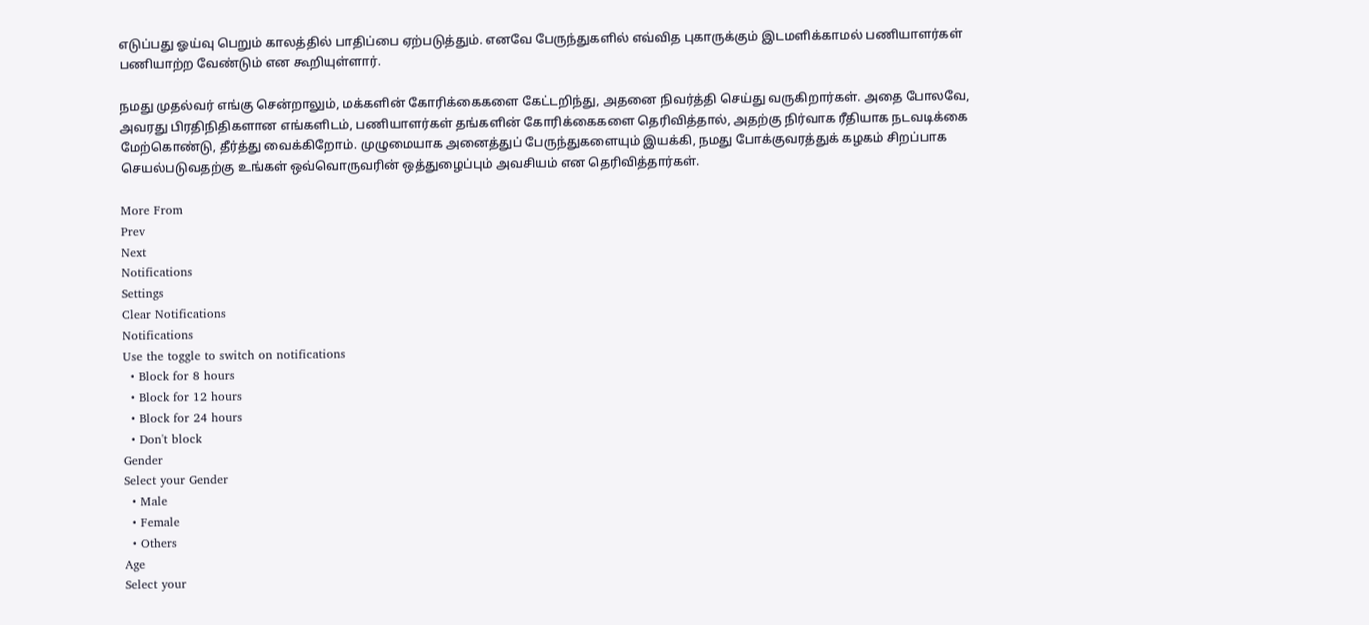எடுப்பது ஓய்வு பெறும் காலத்தில் பாதிப்பை ஏற்படுத்தும். எனவே பேருந்துகளில் எவ்வித புகாருக்கும் இடமளிக்காமல் பணியாளர்கள் பணியாற்ற வேண்டும் என கூறியுள்ளார்.

நமது முதல்வர் எங்கு சென்றாலும், மக்களின் கோரிக்கைகளை கேட்டறிந்து, அதனை நிவர்த்தி செய்து வருகிறார்கள். அதை போலவே, அவரது பிரதிநிதிகளான எங்களிடம், பணியாளர்கள் தங்களின் கோரிக்கைகளை தெரிவித்தால், அதற்கு நிர்வாக ரீதியாக நடவடிக்கை மேற்கொண்டு, தீர்த்து வைக்கிறோம். முழுமையாக அனைத்துப் பேருந்துகளையும் இயக்கி, நமது போக்குவரத்துக் கழகம் சிறப்பாக செயல்படுவதற்கு உங்கள் ஒவ்வொருவரின் ஒத்துழைப்பும் அவசியம் என தெரிவித்தார்கள்.

More From
Prev
Next
Notifications
Settings
Clear Notifications
Notifications
Use the toggle to switch on notifications
  • Block for 8 hours
  • Block for 12 hours
  • Block for 24 hours
  • Don't block
Gender
Select your Gender
  • Male
  • Female
  • Others
Age
Select your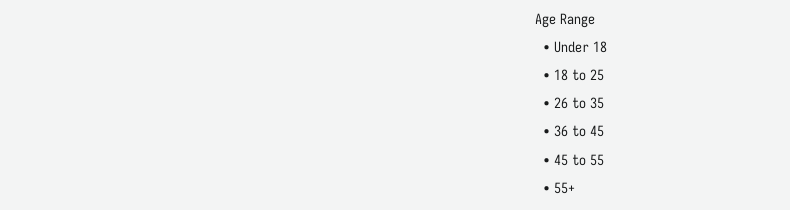Age Range
  • Under 18
  • 18 to 25
  • 26 to 35
  • 36 to 45
  • 45 to 55
  • 55+